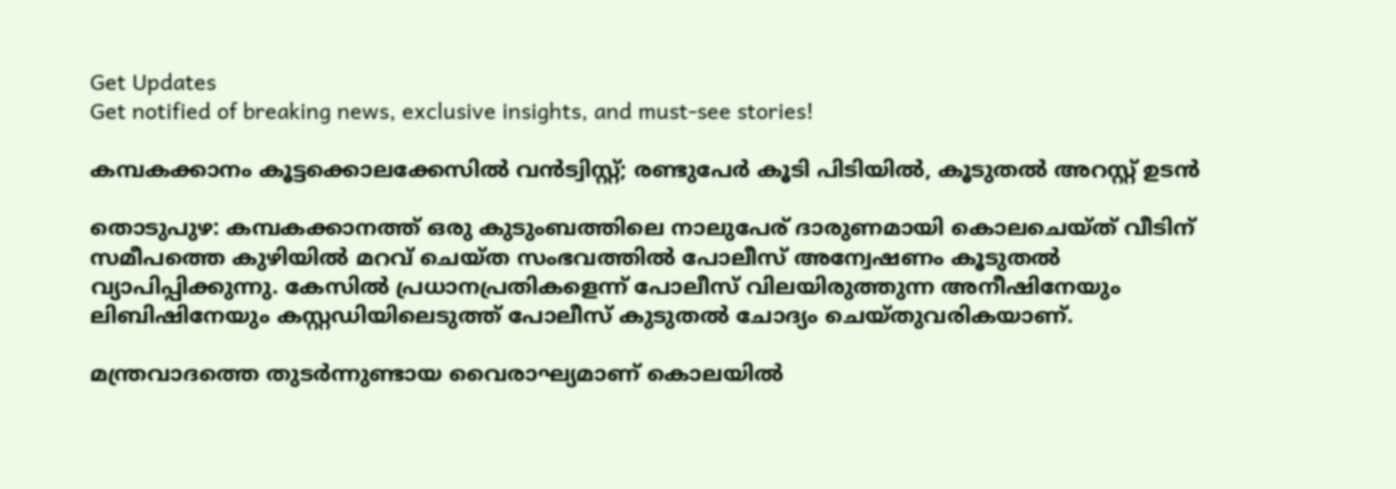Get Updates
Get notified of breaking news, exclusive insights, and must-see stories!

കമ്പകക്കാനം കൂട്ടക്കൊലക്കേസില്‍ വന്‍ട്വിസ്റ്റ്; രണ്ടുപേര്‍ കൂടി പിടിയില്‍, കൂടുതല്‍ അറസ്റ്റ് ഉടന്‍

തൊടുപുഴ: കമ്പകക്കാനത്ത് ഒരു കുടുംബത്തിലെ നാലുപേര് ദാരുണമായി കൊലചെയ്ത് വീടിന് സമീപത്തെ കുഴിയില്‍ മറവ് ചെയ്ത സംഭവത്തില്‍ പോലീസ് അന്വേഷണം കൂടുതല്‍ വ്യാപിപ്പിക്കുന്നു. കേസില്‍ പ്രധാനപ്രതികളെന്ന് പോലീസ് വിലയിരുത്തുന്ന അനീഷിനേയും ലിബിഷിനേയും കസ്റ്റഡിയിലെടുത്ത് പോലീസ് കുടുതല്‍ ചോദ്യം ചെയ്തുവരികയാണ്.

മന്ത്രവാദത്തെ തുടര്‍ന്നുണ്ടായ വൈരാഘ്യമാണ് കൊലയില്‍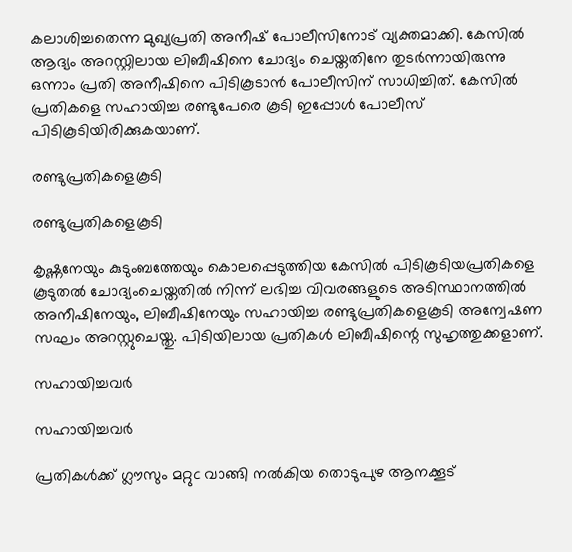കലാശിച്ചതെന്ന മുഖ്യപ്രതി അനീഷ് പോലീസിനോട് വ്യക്തമാക്കി. കേസില്‍ ആദ്യം അറസ്റ്റിലായ ലിബീഷിനെ ചോദ്യം ചെയ്തതിനേ തുടര്‍ന്നായിരുന്നു ഒന്നാം പ്രതി അനീഷിനെ പിടികൂടാന്‍ പോലീസിന് സാധിച്ചിത്. കേസില്‍ പ്രതികളെ സഹായിച്ച രണ്ടുപേരെ കൂടി ഇപ്പോള്‍ പോലീസ് പിടികൂടിയിരിക്കുകയാണ്.

രണ്ടുപ്രതികളെകൂടി

രണ്ടുപ്രതികളെകൂടി

കൃഷ്ണനേയും കുടുംബത്തേയും കൊലപ്പെടുത്തിയ കേസില്‍ പിടികൂടിയപ്രതികളെ കൂടുതല്‍ ചോദ്യംചെയ്തതില്‍ നിന്ന് ലഭിച്ച വിവരങ്ങളുടെ അടിസ്ഥാനത്തില്‍ അനീഷിനേയും, ലിബീഷിനേയും സഹായിച്ച രണ്ടുപ്രതികളെകൂടി അന്വേഷണ സഘം അറസ്റ്റുചെയ്തു. പിടിയിലായ പ്രതികള്‍ ലിബീഷിന്റെ സുഹൃത്തുക്കളാണ്.

സഹായിച്ചവര്‍

സഹായിച്ചവര്‍

പ്രതികള്‍ക്ക് ഗ്ലൗസും മറ്റുc വാങ്ങി നല്‍കിയ തൊടുപുഴ ആനക്കൂട്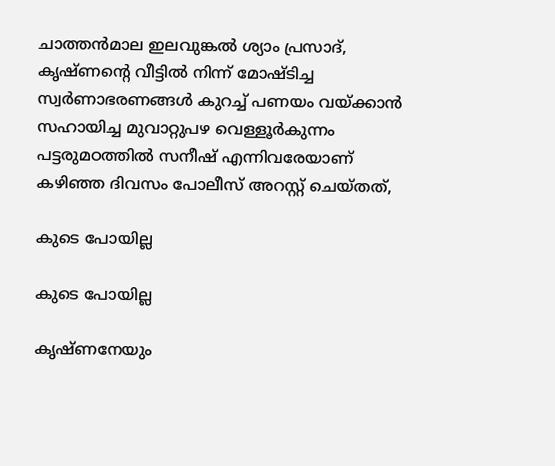ചാത്തന്‍മാല ഇലവുങ്കല്‍ ശ്യാം പ്രസാദ്, കൃഷ്ണന്റെ വീട്ടില്‍ നിന്ന് മോഷ്ടിച്ച സ്വര്‍ണാഭരണങ്ങള്‍ കുറച്ച് പണയം വയ്ക്കാന്‍ സഹായിച്ച മുവാറ്റുപഴ വെള്ളൂര്‍കുന്നം പട്ടരുമഠത്തില്‍ സനീഷ് എന്നിവരേയാണ് കഴിഞ്ഞ ദിവസം പോലീസ് അറസ്റ്റ് ചെയ്തത്,

കുടെ പോയില്ല

കുടെ പോയില്ല

കൃഷ്ണനേയും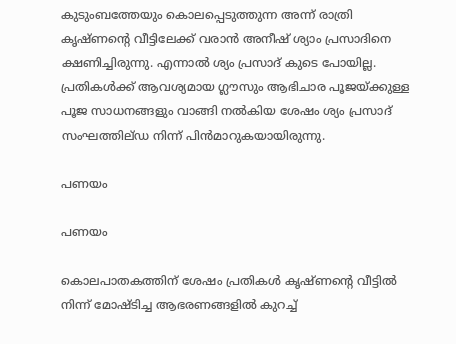കുടുംബത്തേയും കൊലപ്പെടുത്തുന്ന അന്ന് രാത്രി കൃഷ്ണന്റെ വീട്ടിലേക്ക് വരാന്‍ അനീഷ് ശ്യാം പ്രസാദിനെ ക്ഷണിച്ചിരുന്നു. എന്നാല്‍ ശ്യം പ്രസാദ് കുടെ പോയില്ല. പ്രതികള്‍ക്ക് ആവശ്യമായ ഗ്ലൗസും ആഭിചാര പൂജയ്ക്കുള്ള പൂജ സാധനങ്ങളും വാങ്ങി നല്‍കിയ ശേഷം ശ്യം പ്രസാദ് സംഘത്തില്ഡ നിന്ന് പിന്‍മാറുകയായിരുന്നു.

പണയം

പണയം

കൊലപാതകത്തിന് ശേഷം പ്രതികള്‍ കൃഷ്ണന്റെ വീട്ടില്‍ നിന്ന് മോഷ്ടിച്ച ആഭരണങ്ങളില്‍ കുറച്ച്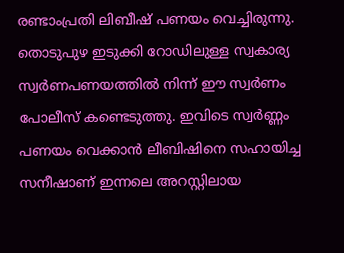രണ്ടാംപ്രതി ലിബീഷ് പണയം വെച്ചിരുന്നു. തൊടുപുഴ ഇടുക്കി റോഡിലുള്ള സ്വകാര്യ സ്വര്‍ണപണയത്തില്‍ നിന്ന് ഈ സ്വര്‍ണം പോലീസ് കണ്ടെടുത്തു. ഇവിടെ സ്വര്‍ണ്ണം പണയം വെക്കാന്‍ ലീബിഷിനെ സഹായിച്ച സനീഷാണ് ഇന്നലെ അറസ്റ്റിലായ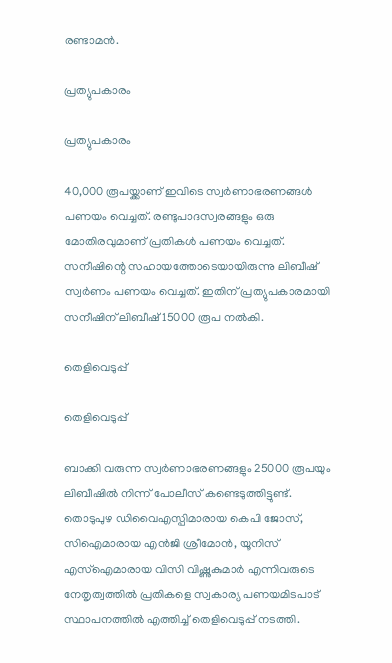രണ്ടാമന്‍.

പ്രത്യുപകാരം

പ്രത്യുപകാരം

40,000 രൂപയ്ക്കാണ് ഇവിടെ സ്വര്‍ണാഭരണങ്ങള്‍ പണയം വെച്ചത്. രണ്ടുപാദസ്വരങ്ങളും ഒരു മോതിരവുമാണ് പ്രതികള്‍ പണയം വെച്ചത്. സനീഷിന്റെ സഹായത്തോടെയായിരുന്നു ലിബീഷ് സ്വര്‍ണം പണയം വെച്ചത്. ഇതിന് പ്രത്യുപകാരമായി സനീഷിന് ലിബീഷ് 15000 രൂപ നല്‍കി.

തെളിവെടുപ്പ്

തെളിവെടുപ്പ്

ബാക്കി വരുന്ന സ്വര്‍ണാഭരണങ്ങളും 25000 രൂപയും ലിബീഷില്‍ നിന്ന് പോലീസ് കണ്ടെടുത്തിട്ടുണ്ട്. തൊടുപുഴ ഡിവൈഎസ്പിമാരായ കെപി ജോസ്, സിഐമാരായ എന്‍ജി ശ്രീമോന്‍, യൂനിസ് എസ്‌ഐമാരായ വിസി വിഷ്ണുകുമാര്‍ എന്നിവരുടെ നേതൃത്വത്തില്‍ പ്രതികളെ സ്വകാര്യ പണയമിടപാട് സ്ഥാപനത്തില്‍ എത്തിച്ച് തെളിവെടുപ്പ് നടത്തി.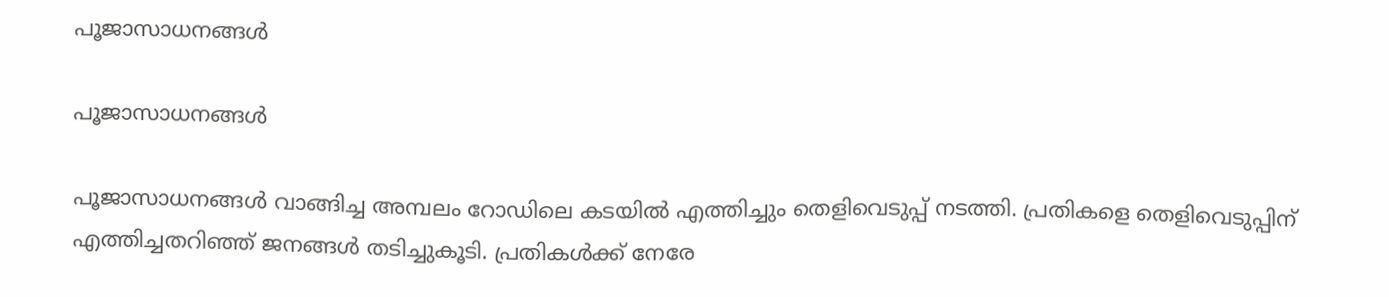പൂജാസാധനങ്ങള്‍

പൂജാസാധനങ്ങള്‍

പൂജാസാധനങ്ങള്‍ വാങ്ങിച്ച അമ്പലം റോഡിലെ കടയില്‍ എത്തിച്ചും തെളിവെടുപ്പ് നടത്തി. പ്രതികളെ തെളിവെടുപ്പിന് എത്തിച്ചതറിഞ്ഞ് ജനങ്ങള്‍ തടിച്ചുകൂടി. പ്രതികള്‍ക്ക് നേരേ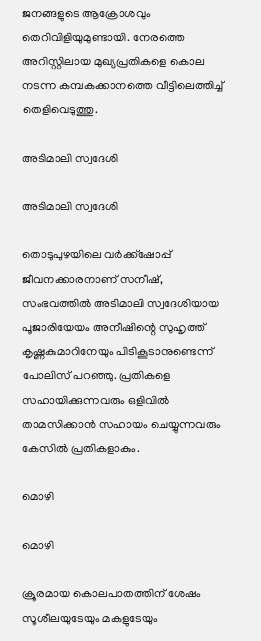ജനങ്ങളുടെ ആക്രോശവും തെറിവിളിയുമുണ്ടായി. നേരത്തെ അറിസ്റ്റിലായ മുഖ്യപ്രതികളെ കൊല നടന്ന കമ്പകക്കാനത്തെ വീട്ടിലെത്തിച്ച് തെളിവെടുത്തു.

അടിമാലി സ്വദേശി

അടിമാലി സ്വദേശി

തൊടുപുഴയിലെ വര്‍ക്ക്‌ഷോപ്പ് ജീവനക്കാരനാണ് സനീഷ്, സംഭവത്തില്‍ അടിമാലി സ്വദേശിയായ പൂജാരിയേയം അനീഷിന്റെ സുഹൃത്ത് കൃഷ്ണകുമാറിനേയും പിടികൂടാനുണ്ടെന്ന് പോലിസ് പറഞ്ഞു. പ്രതികളെ സഹായിക്കുന്നവരും ഒളിവില്‍ താമസിക്കാന്‍ സഹായം ചെയ്യുന്നവരും കേസില്‍ പ്രതികളാകും.

മൊഴി

മൊഴി

ക്രൂരമായ കൊലപാതത്തിന് ശേഷം സൂശീലയുടേയും മകളുടേയും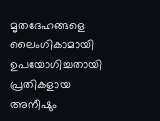മൃതദേഹങ്ങളെ ലൈംഗികാമായി ഉപയോഗിച്ചതായി പ്രതികളായ അനീഷും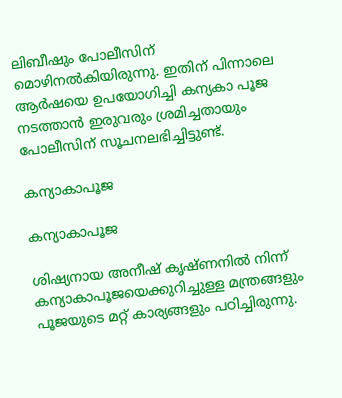ലിബീഷും പോലീസിന് മൊഴിനല്‍കിയിരുന്നു. ഇതിന് പിന്നാലെ ആര്‍ഷയെ ഉപയോഗിച്ചി കന്യകാ പൂജ നടത്താന്‍ ഇരുവരും ശ്രമിച്ചതായും പോലീസിന് സൂചനലഭിച്ചിട്ടുണ്ട്.

കന്യാകാപൂജ

കന്യാകാപൂജ

ശിഷ്യനായ അനീഷ് കൃഷ്ണനില്‍ നിന്ന് കന്യാകാപൂജയെക്കുറിച്ചുള്ള മന്ത്രങ്ങളും പൂജയുടെ മറ്റ് കാര്യങ്ങളും പഠിച്ചിരുന്നു.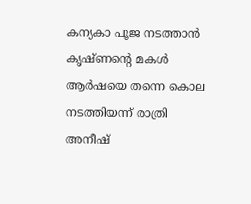കന്യകാ പൂജ നടത്താന്‍ കൃഷ്ണന്റെ മകള്‍ ആര്‍ഷയെ തന്നെ കൊല നടത്തിയന്ന് രാത്രി അനീഷ്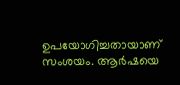ഉപയോഗിച്ചതായാണ് സംശയം. ആര്‍ഷയെ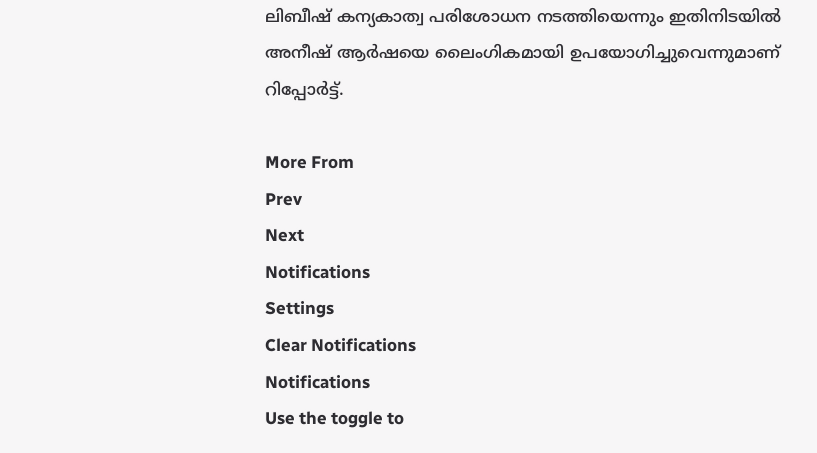ലിബീഷ് കന്യകാത്വ പരിശോധന നടത്തിയെന്നും ഇതിനിടയില്‍ അനീഷ് ആര്‍ഷയെ ലൈംഗികമായി ഉപയോഗിച്ചുവെന്നുമാണ് റിപ്പോര്‍ട്ട്.

More From
Prev
Next
Notifications
Settings
Clear Notifications
Notifications
Use the toggle to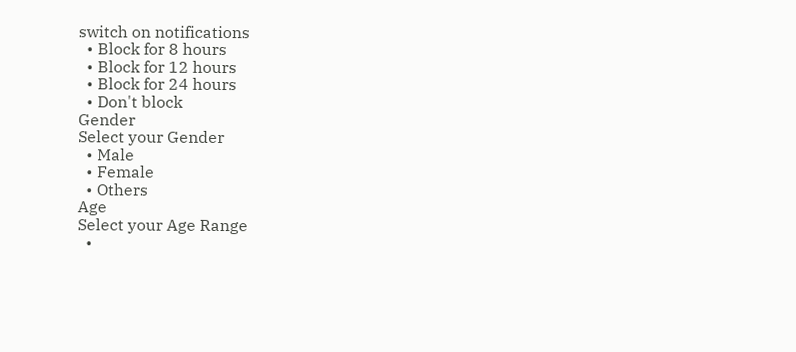switch on notifications
  • Block for 8 hours
  • Block for 12 hours
  • Block for 24 hours
  • Don't block
Gender
Select your Gender
  • Male
  • Female
  • Others
Age
Select your Age Range
  •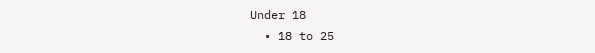Under 18
  • 18 to 25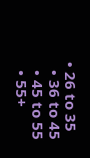• 26 to 35
  • 36 to 45
  • 45 to 55
  • 55+